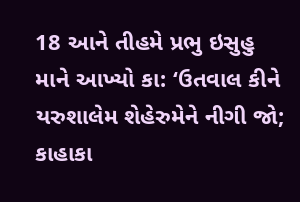18 આને તીહમે પ્રભુ ઇસુહુ માને આખ્યો કા: ‘ઉતવાલ કીને યરુશાલેમ શેહેરુમેને નીગી જો; કાહાકા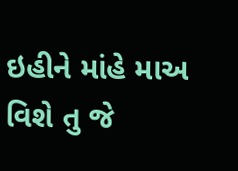ઇહીને માંહે માઅ વિશે તુ જે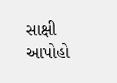સાક્ષી આપોહો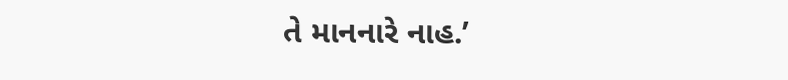તે માનનારે નાહ.’